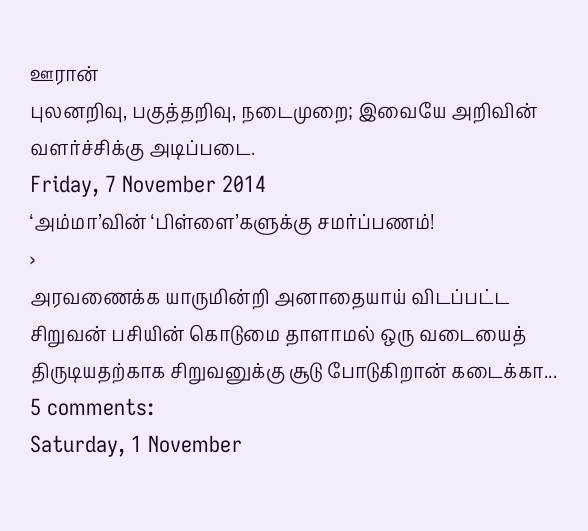ஊரான்
புலனறிவு, பகுத்தறிவு, நடைமுறை; இவையே அறிவின் வளர்ச்சிக்கு அடிப்படை.
Friday, 7 November 2014
‘அம்மா’வின் ‘பிள்ளை’களுக்கு சமர்ப்பணம்!
›
அரவணைக்க யாருமின்றி அனாதையாய் விடப்பட்ட சிறுவன் பசியின் கொடுமை தாளாமல் ஒரு வடையைத் திருடியதற்காக சிறுவனுக்கு சூடு போடுகிறான் கடைக்கா...
5 comments:
Saturday, 1 November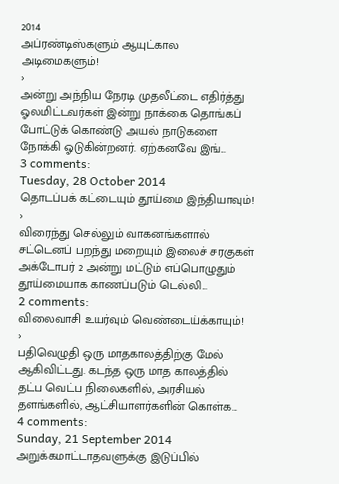2014
அப்ரண்டிஸ்களும் ஆயுட்கால அடிமைகளும்!
›
அன்று அந்நிய நேரடி முதலீட்டை எதிர்த்து ஓலமிட்டவர்கள் இன்று நாக்கை தொங்கப் போட்டுக் கொண்டு அயல் நாடுகளை நோக்கி ஓடுகின்றனர். ஏற்கனவே இங்...
3 comments:
Tuesday, 28 October 2014
தொடப்பக் கட்டையும் தூய்மை இந்தியாவும்!
›
விரைந்து செல்லும் வாகனங்களால் சட்டெனப் பறந்து மறையும் இலைச் சரகுகள் அக்டோபர் 2 அன்று மட்டும் எப்பொழுதும் தூய்மையாக காணப்படும் டெல்லி...
2 comments:
விலைவாசி உயர்வும் வெண்டைய்க்காயும்!
›
பதிவெழுதி ஒரு மாதகாலத்திற்கு மேல் ஆகிவிட்டது. கடந்த ஒரு மாத காலத்தில் தட்ப வெட்ப நிலைகளில், அரசியல் தளங்களில், ஆட்சியாளர்களின் கொள்க...
4 comments:
Sunday, 21 September 2014
அறுக்கமாட்டாதவளுக்கு இடுப்பில்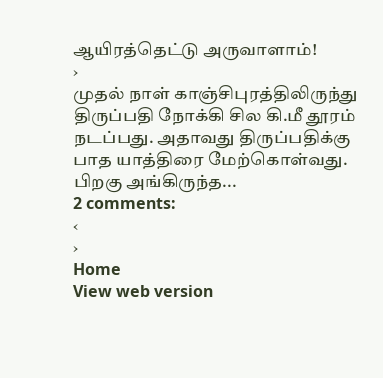ஆயிரத்தெட்டு அருவாளாம்!
›
முதல் நாள் காஞ்சிபுரத்திலிருந்து திருப்பதி நோக்கி சில கி.மீ தூரம் நடப்பது. அதாவது திருப்பதிக்கு பாத யாத்திரை மேற்கொள்வது. பிறகு அங்கிருந்த...
2 comments:
‹
›
Home
View web version